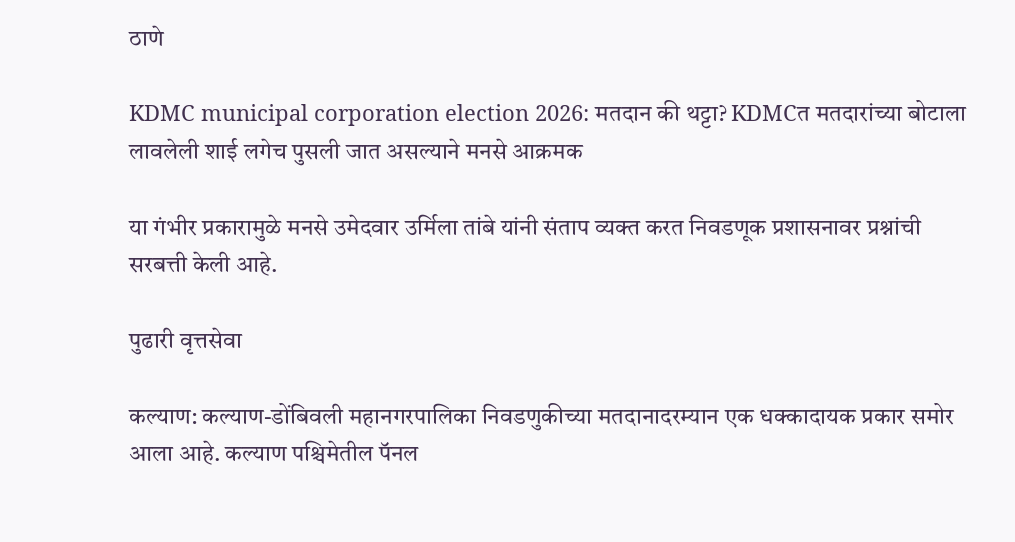ठाणे

KDMC municipal corporation election 2026: मतदान की थट्टा? KDMCत मतदारांच्या बोटाला लावलेली शाई लगेच पुसली जात असल्याने मनसे आक्रमक

या गंभीर प्रकारामुळे मनसे उमेदवार उर्मिला तांबे यांनी संताप व्यक्त करत निवडणूक प्रशासनावर प्रश्नांची सरबत्ती केली आहे.

पुढारी वृत्तसेवा

कल्याण: कल्याण-डोंबिवली महानगरपालिका निवडणुकीच्या मतदानादरम्यान एक धक्कादायक प्रकार समोर आला आहे. कल्याण पश्चिमेतील पॅनल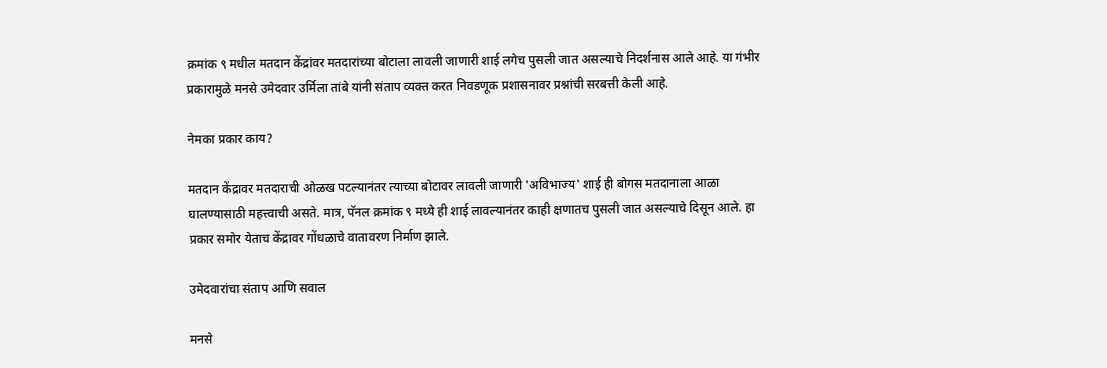क्रमांक ९ मधील मतदान केंद्रांवर मतदारांच्या बोटाला लावली जाणारी शाई लगेच पुसली जात असल्याचे निदर्शनास आले आहे. या गंभीर प्रकारामुळे मनसे उमेदवार उर्मिला तांबे यांनी संताप व्यक्त करत निवडणूक प्रशासनावर प्रश्नांची सरबत्ती केली आहे.

नेमका प्रकार काय?

मतदान केंद्रावर मतदाराची ओळख पटल्यानंतर त्याच्या बोटावर लावली जाणारी 'अविभाज्य' शाई ही बोगस मतदानाला आळा घालण्यासाठी महत्त्वाची असते. मात्र, पॅनल क्रमांक ९ मध्ये ही शाई लावल्यानंतर काही क्षणातच पुसली जात असल्याचे दिसून आले. हा प्रकार समोर येताच केंद्रावर गोंधळाचे वातावरण निर्माण झाले.

उमेदवारांचा संताप आणि सवाल

मनसे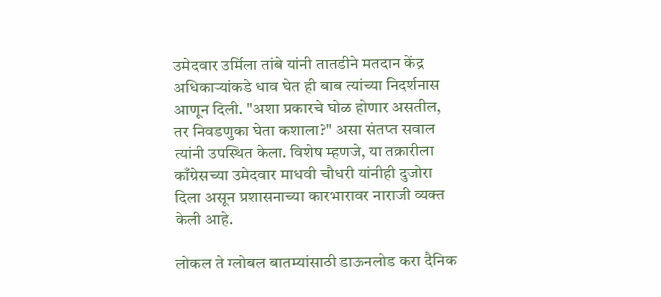उमेदवार उर्मिला तांबे यांनी तातडीने मतदान केंद्र अधिकाऱ्यांकडे धाव घेत ही बाब त्यांच्या निदर्शनास आणून दिली. "अशा प्रकारचे घोळ होणार असतील, तर निवडणुका घेता कशाला?" असा संतप्त सवाल त्यांनी उपस्थित केला. विशेष म्हणजे, या तक्रारीला काँग्रेसच्या उमेदवार माधवी चौधरी यांनीही दुजोरा दिला असून प्रशासनाच्या कारभारावर नाराजी व्यक्त केली आहे.

लोकल ते ग्लोबल बातम्यांसाठी डाऊनलोड करा दैनिक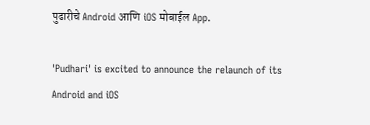पुढारीचे Android आणि iOS मोबाईल App.

'Pudhari' is excited to announce the relaunch of its Android and iOS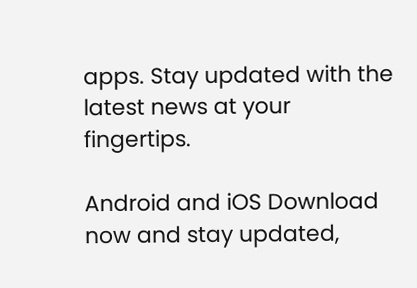apps. Stay updated with the latest news at your fingertips.

Android and iOS Download now and stay updated,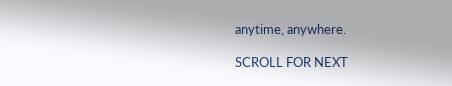anytime, anywhere.

SCROLL FOR NEXT